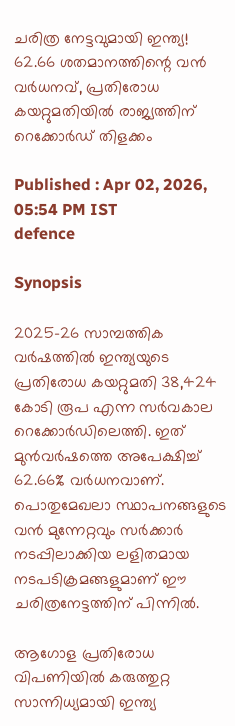ചരിത്ര നേട്ടവുമായി ഇന്ത്യ! 62.66 ശതമാനത്തിന്റെ വന്‍ വര്‍ധനവ്, പ്രതിരോധ കയറ്റുമതിയില്‍ രാജ്യത്തിന് റെക്കോര്‍ഡ് തിളക്കം

Published : Apr 02, 2026, 05:54 PM IST
defence

Synopsis

2025-26 സാമ്പത്തിക വര്‍ഷത്തില്‍ ഇന്ത്യയുടെ പ്രതിരോധ കയറ്റുമതി 38,424 കോടി രൂപ എന്ന സര്‍വകാല റെക്കോര്‍ഡിലെത്തി. ഇത് മുന്‍വര്‍ഷത്തെ അപേക്ഷിച്ച് 62.66% വര്‍ധനവാണ്. പൊതുമേഖലാ സ്ഥാപനങ്ങളുടെ വന്‍ മുന്നേറ്റവും സര്‍ക്കാര്‍ നടപ്പിലാക്കിയ ലളിതമായ നടപടിക്രമങ്ങളുമാണ് ഈ ചരിത്രനേട്ടത്തിന് പിന്നില്‍.

ആഗോള പ്രതിരോധ വിപണിയില്‍ കരുത്തുറ്റ സാന്നിധ്യമായി ഇന്ത്യ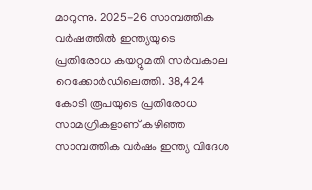മാറുന്നു. 2025-26 സാമ്പത്തിക വര്‍ഷത്തില്‍ ഇന്ത്യയുടെ പ്രതിരോധ കയറ്റുമതി സര്‍വകാല റെക്കോര്‍ഡിലെത്തി. 38,424 കോടി രൂപയുടെ പ്രതിരോധ സാമഗ്രികളാണ് കഴിഞ്ഞ സാമ്പത്തിക വര്‍ഷം ഇന്ത്യ വിദേശ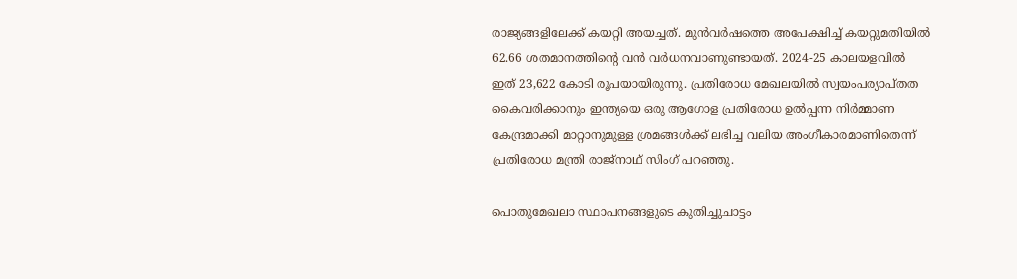രാജ്യങ്ങളിലേക്ക് കയറ്റി അയച്ചത്. മുന്‍വര്‍ഷത്തെ അപേക്ഷിച്ച് കയറ്റുമതിയില്‍ 62.66 ശതമാനത്തിന്റെ വന്‍ വര്‍ധനവാണുണ്ടായത്. 2024-25 കാലയളവില്‍ ഇത് 23,622 കോടി രൂപയായിരുന്നു. പ്രതിരോധ മേഖലയില്‍ സ്വയംപര്യാപ്തത കൈവരിക്കാനും ഇന്ത്യയെ ഒരു ആഗോള പ്രതിരോധ ഉല്‍പ്പന്ന നിര്‍മ്മാണ കേന്ദ്രമാക്കി മാറ്റാനുമുള്ള ശ്രമങ്ങള്‍ക്ക് ലഭിച്ച വലിയ അംഗീകാരമാണിതെന്ന് പ്രതിരോധ മന്ത്രി രാജ്നാഥ് സിംഗ് പറഞ്ഞു.

പൊതുമേഖലാ സ്ഥാപനങ്ങളുടെ കുതിച്ചുചാട്ടം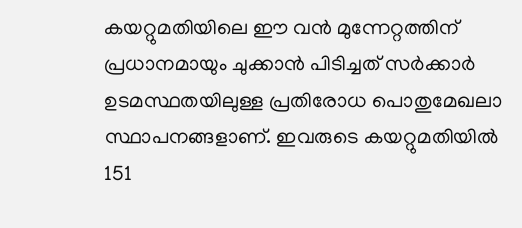കയറ്റുമതിയിലെ ഈ വന്‍ മുന്നേറ്റത്തിന് പ്രധാനമായും ചുക്കാന്‍ പിടിച്ചത് സര്‍ക്കാര്‍ ഉടമസ്ഥതയിലുള്ള പ്രതിരോധ പൊതുമേഖലാ സ്ഥാപനങ്ങളാണ്. ഇവരുടെ കയറ്റുമതിയില്‍ 151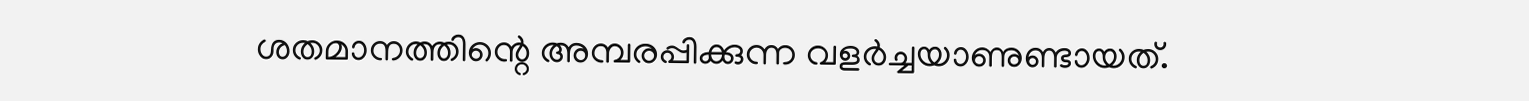ശതമാനത്തിന്റെ അമ്പരപ്പിക്കുന്ന വളര്‍ച്ചയാണുണ്ടായത്.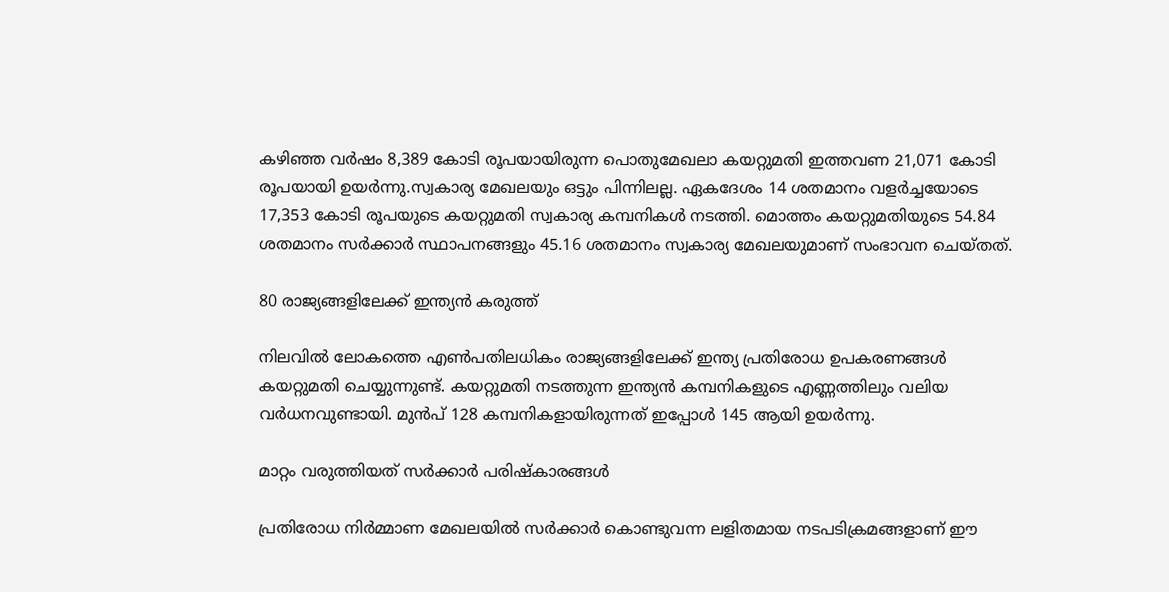കഴിഞ്ഞ വര്‍ഷം 8,389 കോടി രൂപയായിരുന്ന പൊതുമേഖലാ കയറ്റുമതി ഇത്തവണ 21,071 കോടി രൂപയായി ഉയര്‍ന്നു.സ്വകാര്യ മേഖലയും ഒട്ടും പിന്നിലല്ല. ഏകദേശം 14 ശതമാനം വളര്‍ച്ചയോടെ 17,353 കോടി രൂപയുടെ കയറ്റുമതി സ്വകാര്യ കമ്പനികള്‍ നടത്തി. മൊത്തം കയറ്റുമതിയുടെ 54.84 ശതമാനം സര്‍ക്കാര്‍ സ്ഥാപനങ്ങളും 45.16 ശതമാനം സ്വകാര്യ മേഖലയുമാണ് സംഭാവന ചെയ്തത്.

80 രാജ്യങ്ങളിലേക്ക് ഇന്ത്യന്‍ കരുത്ത്

നിലവില്‍ ലോകത്തെ എണ്‍പതിലധികം രാജ്യങ്ങളിലേക്ക് ഇന്ത്യ പ്രതിരോധ ഉപകരണങ്ങള്‍ കയറ്റുമതി ചെയ്യുന്നുണ്ട്. കയറ്റുമതി നടത്തുന്ന ഇന്ത്യന്‍ കമ്പനികളുടെ എണ്ണത്തിലും വലിയ വര്‍ധനവുണ്ടായി. മുന്‍പ് 128 കമ്പനികളായിരുന്നത് ഇപ്പോള്‍ 145 ആയി ഉയര്‍ന്നു.

മാറ്റം വരുത്തിയത് സര്‍ക്കാര്‍ പരിഷ്‌കാരങ്ങള്‍

പ്രതിരോധ നിര്‍മ്മാണ മേഖലയില്‍ സര്‍ക്കാര്‍ കൊണ്ടുവന്ന ലളിതമായ നടപടിക്രമങ്ങളാണ് ഈ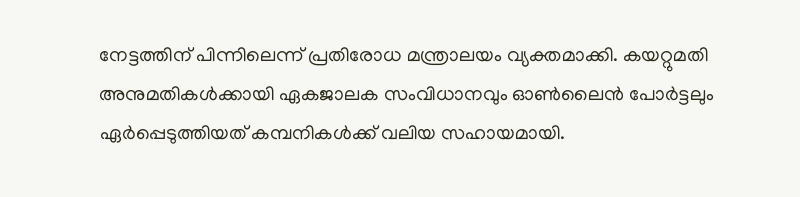നേട്ടത്തിന് പിന്നിലെന്ന് പ്രതിരോധ മന്ത്രാലയം വ്യക്തമാക്കി. കയറ്റുമതി അനുമതികള്‍ക്കായി ഏകജാലക സംവിധാനവും ഓണ്‍ലൈന്‍ പോര്‍ട്ടലും ഏര്‍പ്പെടുത്തിയത് കമ്പനികള്‍ക്ക് വലിയ സഹായമായി.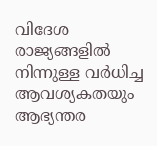വിദേശ രാജ്യങ്ങളില്‍ നിന്നുള്ള വര്‍ധിച്ച ആവശ്യകതയും ആഭ്യന്തര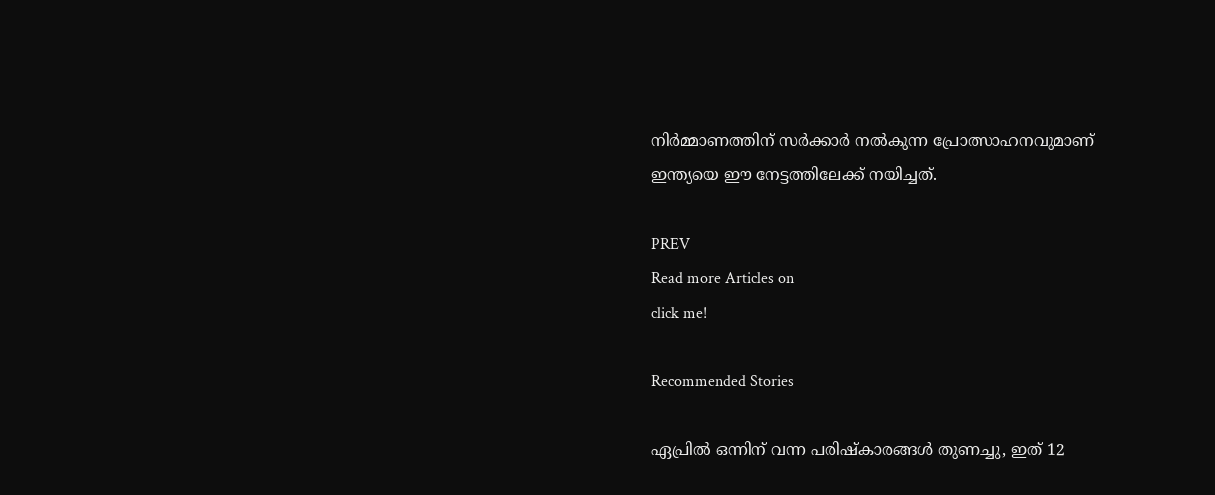നിര്‍മ്മാണത്തിന് സര്‍ക്കാര്‍ നല്‍കുന്ന പ്രോത്സാഹനവുമാണ് ഇന്ത്യയെ ഈ നേട്ടത്തിലേക്ക് നയിച്ചത്.

PREV
Read more Articles on
click me!

Recommended Stories

ഏപ്രിൽ ഒന്നിന് വന്ന പരിഷ്കാരങ്ങൾ തുണച്ചു, ഇത് 12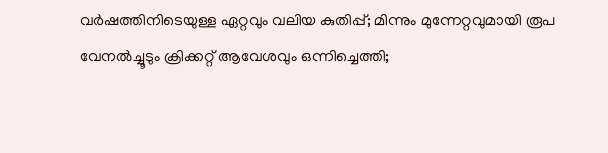വര്‍ഷത്തിനിടെയുള്ള ഏറ്റവും വലിയ കുതിപ്പ്; മിന്നും മുന്നേറ്റവുമായി രൂപ
വേനൽച്ചൂടും ക്രിക്കറ്റ് ആവേശവും ഒന്നിച്ചെത്തി;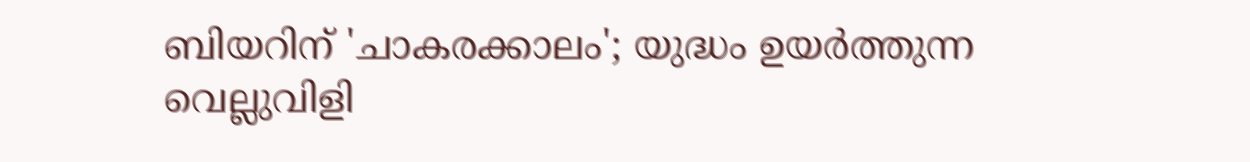ബിയറിന് 'ചാകരക്കാലം'; യുദ്ധം ഉയർത്തുന്ന വെല്ലുവിളി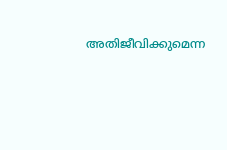അതിജീവിക്കുമെന്ന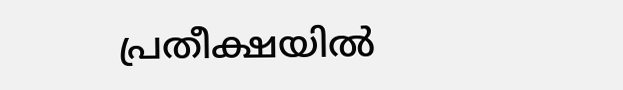പ്രതീക്ഷയിൽ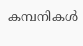കമ്പനികൾ